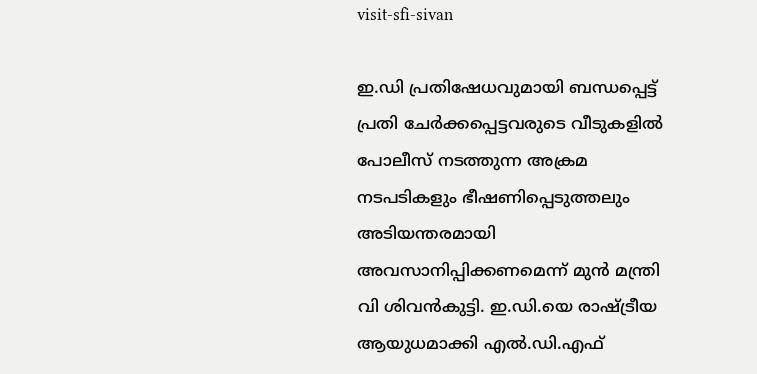visit-sfi-sivan

ഇ.ഡി പ്രതിഷേധവുമായി ബന്ധപ്പെട്ട് പ്രതി ചേർക്കപ്പെട്ടവരുടെ വീടുകളിൽ പോലീസ് നടത്തുന്ന അക്രമ നടപടികളും ഭീഷണിപ്പെടുത്തലും അടിയന്തരമായി അവസാനിപ്പിക്കണമെന്ന് മുന്‍ മന്ത്രി വി ശിവന്‍കുട്ടി. ഇ.ഡി.യെ രാഷ്ട്രീയ ആയുധമാക്കി എൽ.ഡി.എഫ്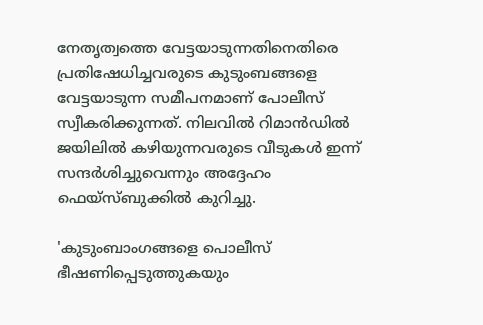നേതൃത്വത്തെ വേട്ടയാടുന്നതിനെതിരെ പ്രതിഷേധിച്ചവരുടെ കുടുംബങ്ങളെ വേട്ടയാടുന്ന സമീപനമാണ് പോലീസ് സ്വീകരിക്കുന്നത്. നിലവിൽ റിമാൻഡിൽ ജയിലിൽ കഴിയുന്നവരുടെ വീടുകൾ ഇന്ന് സന്ദർശിച്ചുവെന്നും അദ്ദേഹം ഫെയ്സ്ബുക്കില്‍ കുറിച്ചു.

'കുടുംബാംഗങ്ങളെ പൊലീസ് ഭീഷണിപ്പെടുത്തുകയും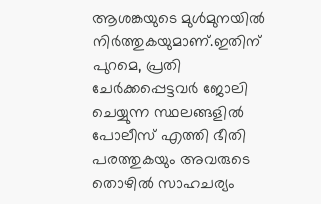ആശങ്കയുടെ മുൾമുനയിൽ നിർത്തുകയുമാണ്.ഇതിന് പുറമെ, പ്രതി ചേർക്കപ്പെട്ടവർ ജോലി ചെയ്യുന്ന സ്ഥലങ്ങളിൽ പോലീസ് എത്തി ഭീതി പരത്തുകയും അവരുടെ തൊഴിൽ സാഹചര്യം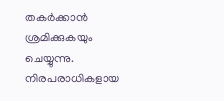തകർക്കാൻ ശ്രമിക്കുകയും ചെയ്യുന്നു. നിരപരാധികളായ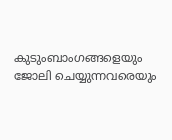കുടുംബാംഗങ്ങളെയും ജോലി ചെയ്യുന്നവരെയും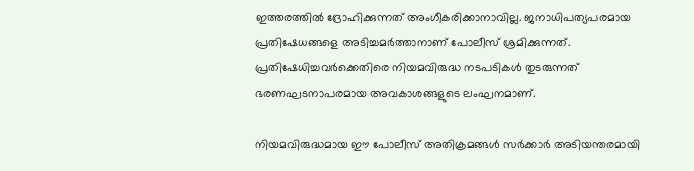ഇത്തരത്തിൽ ദ്രോഹിക്കുന്നത് അംഗീകരിക്കാനാവില്ല. ജനാധിപത്യപരമായ പ്രതിഷേധങ്ങളെ അടിച്ചമർത്താനാണ് പോലീസ് ശ്രമിക്കുന്നത്. പ്രതിഷേധിച്ചവർക്കെതിരെ നിയമവിരുദ്ധ നടപടികൾ തുടരുന്നത് ഭരണഘടനാപരമായ അവകാശങ്ങളുടെ ലംഘനമാണ്.

നിയമവിരുദ്ധമായ ഈ പോലീസ് അതിക്രമങ്ങൾ സർക്കാർ അടിയന്തരമായി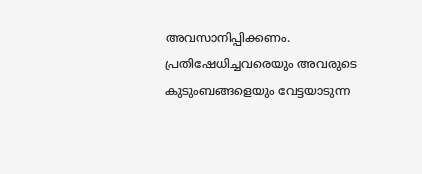അവസാനിപ്പിക്കണം. പ്രതിഷേധിച്ചവരെയും അവരുടെ കുടുംബങ്ങളെയും വേട്ടയാടുന്ന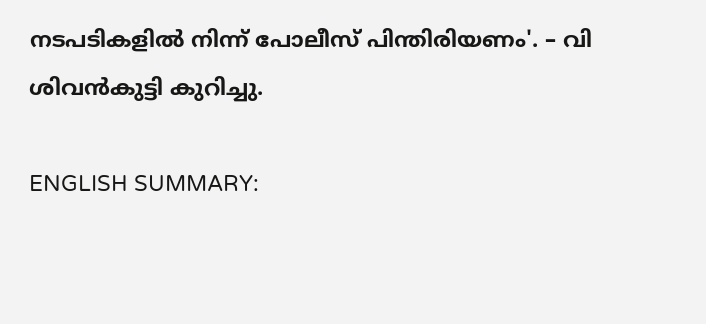നടപടികളിൽ നിന്ന് പോലീസ് പിന്തിരിയണം'. – വി ശിവന്‍കുട്ടി കുറിച്ചു.

ENGLISH SUMMARY: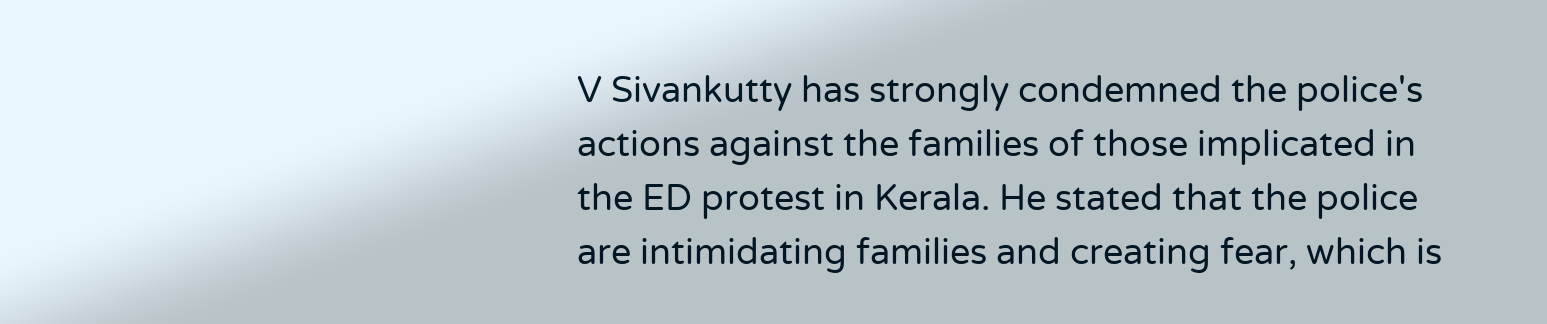V Sivankutty has strongly condemned the police's actions against the families of those implicated in the ED protest in Kerala. He stated that the police are intimidating families and creating fear, which is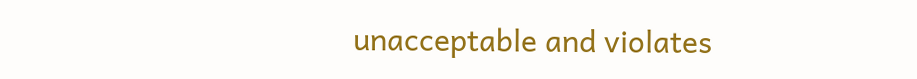unacceptable and violates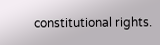constitutional rights.